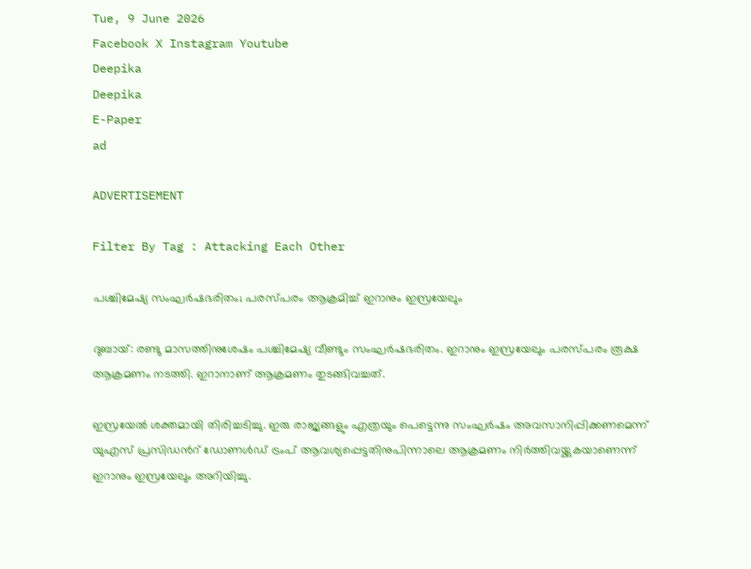Tue, 9 June 2026
Facebook X Instagram Youtube
Deepika
Deepika
E-Paper
ad

ADVERTISEMENT

Filter By Tag : Attacking Each Other

പശ്ചിമേഷ്യ സംഘർഷഭരിതം; പരസ്പരം ആക്രമിച്ച് ഇറാനും ഇസ്രയേലും

ദുബായ്: രണ്ടു മാസത്തിനുശേഷം പശ്ചിമേഷ്യ വീണ്ടും സംഘർഷഭരിതം. ഇറാനും ഇസ്രയേലും പരസ്പരം രൂക്ഷ ആക്രമണം നടത്തി. ഇറാനാണ് ആക്രമണം തുടങ്ങിവച്ചത്.

ഇസ്രയേൽ ശക്തമായി തിരിച്ചടിച്ചു. ഇരു രാജ്യങ്ങളും എത്രയും പെട്ടെന്നു സംഘർഷം അവസാനിപ്പിക്കണമെന്ന് യുഎസ് പ്രസിഡന്‍റ് ഡോണൾഡ് ട്രംപ് ആവശ്യപ്പെട്ടതിനുപിന്നാലെ ആക്രമണം നിർത്തിവയ്ക്കുകയാണെന്ന് ഇറാനും ഇസ്രയേലും അറിയിച്ചു.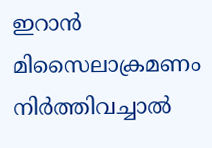ഇറാൻ മിസൈലാക്രമണം നിർത്തിവച്ചാൽ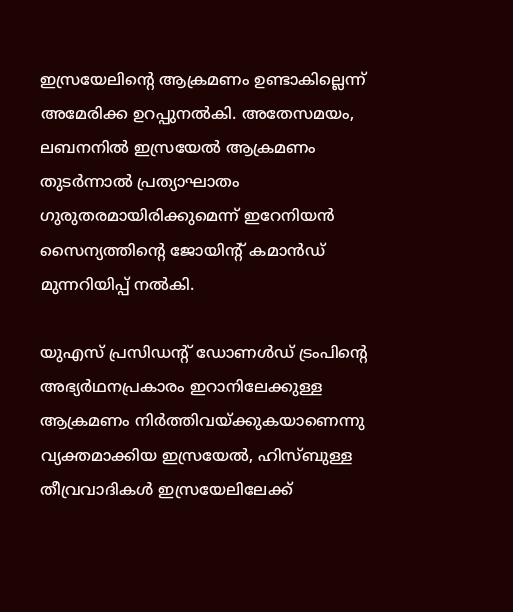ഇസ്രയേലിന്‍റെ ആക്രമണം ഉണ്ടാകില്ലെന്ന് അമേരിക്ക ഉറപ്പുനൽകി. അതേസമയം, ലബനനിൽ ഇസ്രയേൽ ആക്രമണം തുടർന്നാൽ പ്രത്യാഘാതം ഗുരുതരമായിരിക്കുമെന്ന് ഇറേനിയൻ സൈന്യത്തിന്‍റെ ജോയിന്‍റ് കമാൻഡ് മുന്നറിയിപ്പ് നൽകി.

യുഎസ് പ്രസിഡന്‍റ് ഡോണൾഡ് ട്രംപിന്‍റെ അഭ്യർഥനപ്രകാരം ഇറാനിലേക്കുള്ള ആക്രമണം നിർത്തിവയ്ക്കുകയാണെന്നു വ്യക്തമാക്കിയ ഇസ്രയേൽ, ഹിസ്ബുള്ള തീവ്രവാദികൾ ഇസ്രയേലിലേക്ക്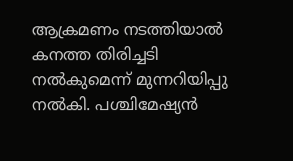ആക്രമണം നടത്തിയാൽ കനത്ത തിരിച്ചടി നൽകുമെന്ന് മുന്നറിയിപ്പു നൽകി. പശ്ചിമേഷ്യൻ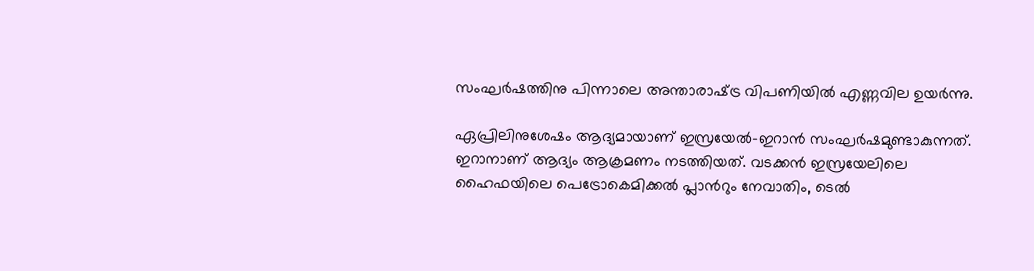സംഘർഷത്തിനു പിന്നാലെ അന്താരാഷ്‌ട്ര വിപണിയിൽ എണ്ണവില ഉയർന്നു.

ഏപ്രിലിനുശേഷം ആദ്യമായാണ് ഇസ്രയേൽ-ഇറാൻ സംഘർഷമുണ്ടാകുന്നത്. ഇറാനാണ് ആദ്യം ആക്രമണം നടത്തിയത്. വടക്കൻ ഇസ്രയേലിലെ ഹൈഫയിലെ പെട്രോകെമിക്കൽ പ്ലാന്‍റും നേവാതിം, ടെൽ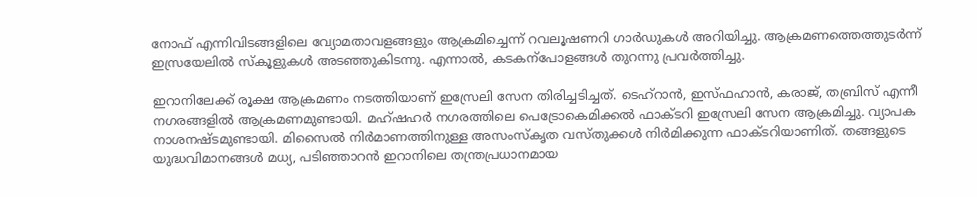നോഫ് എന്നിവിടങ്ങളിലെ വ്യോമതാവളങ്ങളും ആക്രമിച്ചെന്ന് റവലൂഷണറി ഗാർഡുകൾ അറിയിച്ചു. ആക്രമണത്തെത്തുടർന്ന് ഇസ്രയേലിൽ സ്കൂളുകൾ അടഞ്ഞുകിടന്നു. എന്നാൽ, കടകന്പോളങ്ങൾ തുറന്നു പ്രവർത്തിച്ചു.

ഇറാനിലേക്ക് രൂക്ഷ ആക്രമണം നടത്തിയാണ് ഇസ്രേലി സേന തിരിച്ചടിച്ചത്. ടെഹ്റാൻ, ഇസ്ഫഹാൻ, കരാജ്, തബ്രിസ് എന്നീ നഗരങ്ങളിൽ ആക്രമണമുണ്ടായി. മഹ്ഷഹർ നഗരത്തിലെ പെട്രോകെമിക്കൽ ഫാക്‌ടറി ഇസ്രേലി സേന ആക്രമിച്ചു. വ്യാപക നാശനഷ്‌ടമുണ്ടായി. മിസൈൽ നിർമാണത്തിനുള്ള അസംസ്കൃത വസ്തുക്കൾ നിർമിക്കുന്ന ഫാക്‌ടറിയാണിത്. തങ്ങളുടെ യുദ്ധവിമാനങ്ങൾ മധ്യ, പടിഞ്ഞാറൻ ഇറാനിലെ തന്ത്രപ്രധാനമായ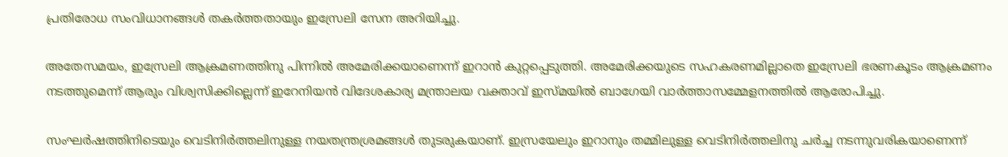പ്രതിരോധ സംവിധാനങ്ങൾ തകർത്തതായും ഇസ്രേലി സേന അറിയിച്ചു.

അതേസമയം, ഇസ്രേലി ആക്രമണത്തിനു പിന്നിൽ അമേരിക്കയാണെന്ന് ഇറാൻ കുറ്റപ്പെടുത്തി. അമേരിക്കയുടെ സഹകരണമില്ലാതെ ഇസ്രേലി ഭരണകൂടം ആക്രമണം നടത്തുമെന്ന് ആരും വിശ്വസിക്കില്ലെന്ന് ഇറേനിയൻ വിദേശകാര്യ മന്ത്രാലയ വക്താവ് ഇസ്മയിൽ ബാഗേയി വാർത്താസമ്മേളനത്തിൽ ആരോപിച്ചു.

സംഘർഷത്തിനിടെയും വെടിനിർത്തലിനുള്ള നയതന്ത്രശ്രമങ്ങൾ തുടരുകയാണ്. ഇസ്രയേലും ഇറാനും തമ്മിലുള്ള വെടിനിർത്തലിനു ചർച്ച നടന്നുവരികയാണെന്ന്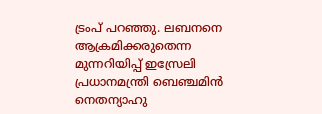ട്രംപ് പറഞ്ഞു. ലബനനെ ആക്രമിക്കരുതെന്ന മുന്നറിയിപ്പ് ഇസ്രേലി പ്രധാനമന്ത്രി ബെഞ്ചമിൻ നെതന്യാഹു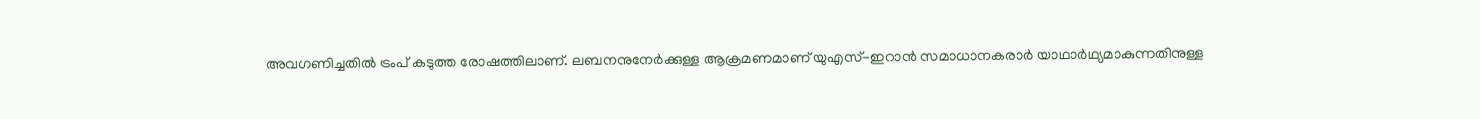അവഗണിച്ചതിൽ ട്രംപ് കടുത്ത രോഷത്തിലാണ്. ലബനനുനേർക്കുള്ള ആക്രമണമാണ് യുഎസ്-ഇറാൻ സമാധാനകരാർ യാഥാർഥ്യമാകുന്നതിനുള്ള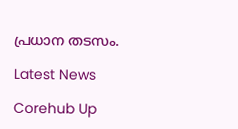പ്രധാന ത‌ടസം.

Latest News

Corehub Up